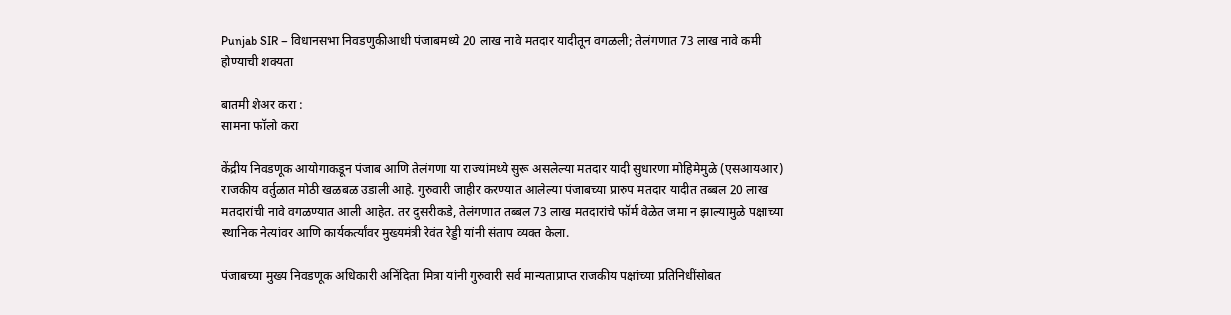Punjab SIR – विधानसभा निवडणुकीआधी पंजाबमध्ये 20 लाख नावे मतदार यादीतून वगळली; तेलंगणात 73 लाख नावे कमी होण्याची शक्यता

बातमी शेअर करा :
सामना फॉलो करा

केंद्रीय निवडणूक आयोगाकडून पंजाब आणि तेलंगणा या राज्यांमध्ये सुरू असलेल्या मतदार यादी सुधारणा मोहिमेमुळे (एसआयआर) राजकीय वर्तुळात मोठी खळबळ उडाली आहे. गुरुवारी जाहीर करण्यात आलेल्या पंजाबच्या प्रारुप मतदार यादीत तब्बल 20 लाख मतदारांची नावे वगळण्यात आली आहेत. तर दुसरीकडे, तेलंगणात तब्बल 73 लाख मतदारांचे फॉर्म वेळेत जमा न झाल्यामुळे पक्षाच्या स्थानिक नेत्यांवर आणि कार्यकर्त्यांवर मुख्यमंत्री रेवंत रेड्डी यांनी संताप व्यक्त केला.

पंजाबच्या मुख्य निवडणूक अधिकारी अनिंदिता मित्रा यांनी गुरुवारी सर्व मान्यताप्राप्त राजकीय पक्षांच्या प्रतिनिधींसोबत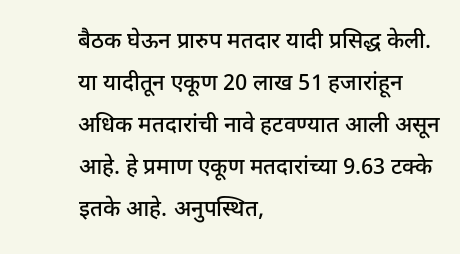बैठक घेऊन प्रारुप मतदार यादी प्रसिद्ध केली. या यादीतून एकूण 20 लाख 51 हजारांहून अधिक मतदारांची नावे हटवण्यात आली असून आहे. हे प्रमाण एकूण मतदारांच्या 9.63 टक्के इतके आहे. अनुपस्थित,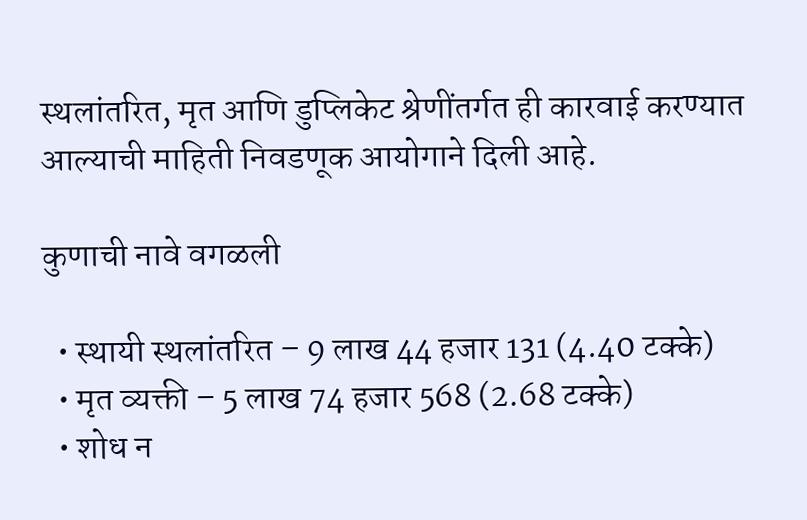स्थलांतरित, मृत आणि डुप्लिकेट श्रेणींतर्गत ही कारवाई करण्यात आल्याची माहिती निवडणूक आयोगाने दिली आहे.

कुणाची नावे वगळली

  • स्थायी स्थलांतरित – 9 लाख 44 हजार 131 (4.40 टक्के)
  • मृत व्यक्ती – 5 लाख 74 हजार 568 (2.68 टक्के)
  • शोध न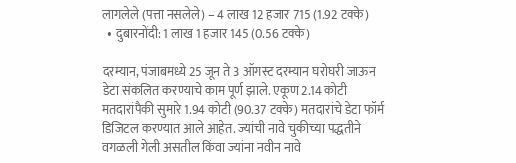लागलेले (पत्ता नसलेले) – 4 लाख 12 हजार 715 (1.92 टक्के)
  • दुबारनोंदी: 1 लाख 1 हजार 145 (0.56 टक्के)

दरम्यान, पंजाबमध्ये 25 जून ते 3 ऑगस्ट दरम्यान घरोघरी जाऊन डेटा संकलित करण्याचे काम पूर्ण झाले. एकूण 2.14 कोटी मतदारांपैकी सुमारे 1.94 कोटी (90.37 टक्के) मतदारांचे डेटा फॉर्म डिजिटल करण्यात आले आहेत. ज्यांची नावे चुकीच्या पद्धतीने वगळली गेली असतील किंवा ज्यांना नवीन नावे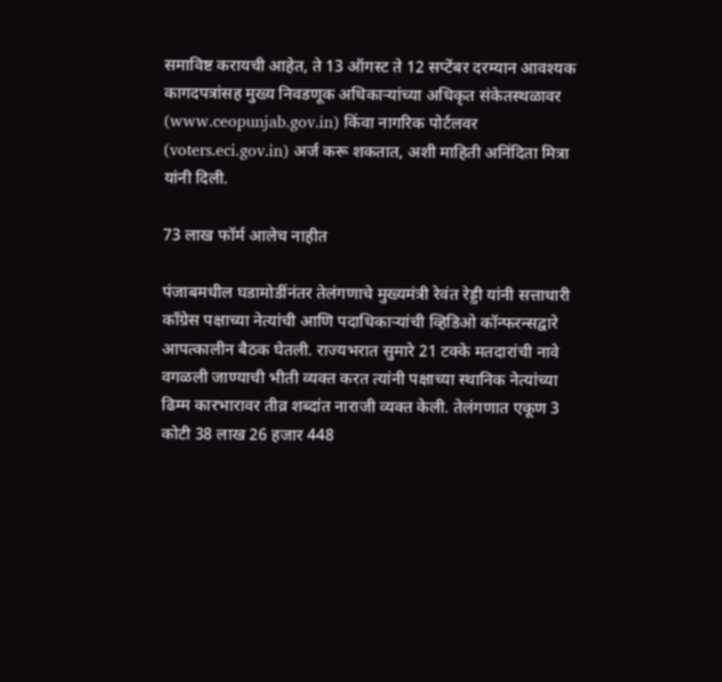समाविष्ट करायची आहेत, ते 13 ऑगस्ट ते 12 सप्टेंबर दरम्यान आवश्यक कागदपत्रांसह मुख्य निवडणूक अधिकाऱ्यांच्या अधिकृत संकेतस्थळावर (www.ceopunjab.gov.in) किंवा नागरिक पोर्टलवर (voters.eci.gov.in) अर्ज करू शकतात, अशी माहिती अनिंदिता मित्रा यांनी दिली.

73 लाख फॉर्म आलेच नाहीत

पंजाबमधील घडामोडींनंतर तेलंगणाचे मुख्यमंत्री रेवंत रेड्डी यांनी सत्ताधारी काँग्रेस पक्षाच्या नेत्यांची आणि पदाधिकाऱ्यांची व्हिडिओ कॉन्फरन्सद्वारे आपत्कालीन बैठक घेतली. राज्यभरात सुमारे 21 टक्के मतदारांची नावे वगळली जाण्याची भीती व्यक्त करत त्यांनी पक्षाच्या स्थानिक नेत्यांच्या ढिम्म कारभारावर तीव्र शब्दांत नाराजी व्यक्त केली. तेलंगणात एकूण 3 कोटी 38 लाख 26 हजार 448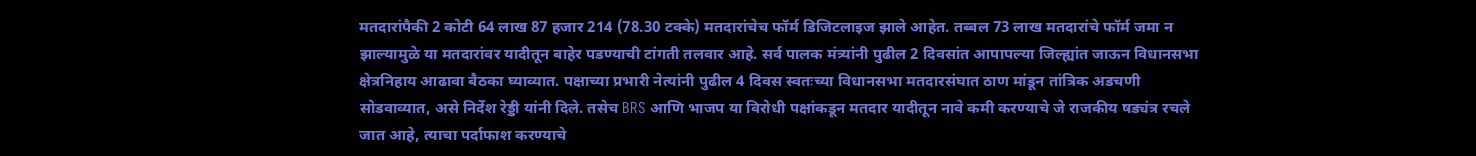मतदारांपैकी 2 कोटी 64 लाख 87 हजार 214 (78.30 टक्के) मतदारांचेच फॉर्म डिजिटलाइज झाले आहेत. तब्बल 73 लाख मतदारांचे फॉर्म जमा न झाल्यामुळे या मतदारांवर यादीतून बाहेर पडण्याची टांगती तलवार आहे. सर्व पालक मंत्र्यांनी पुढील 2 दिवसांत आपापल्या जिल्ह्यांत जाऊन विधानसभा क्षेत्रनिहाय आढावा बैठका घ्याव्यात. पक्षाच्या प्रभारी नेत्यांनी पुढील 4 दिवस स्वतःच्या विधानसभा मतदारसंघात ठाण मांडून तांत्रिक अडचणी सोडवाव्यात, असे निर्देश रेड्डी यांनी दिले. तसेच BRS आणि भाजप या विरोधी पक्षांकडून मतदार यादीतून नावे कमी करण्याचे जे राजकीय षड्यंत्र रचले जात आहे, त्याचा पर्दाफाश करण्याचे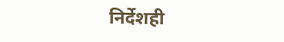निर्देशही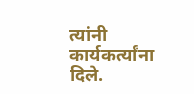त्यांनी कार्यकर्त्यांना दिले.